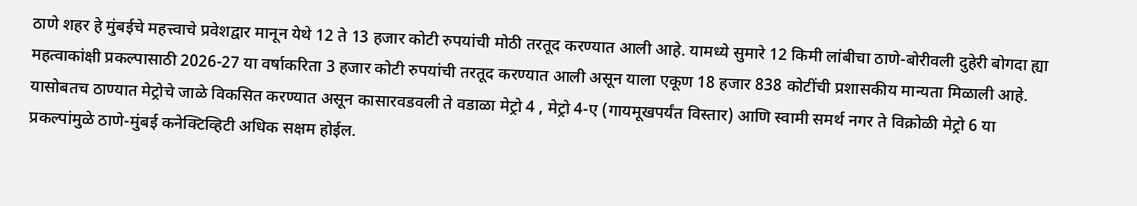ठाणे शहर हे मुंबईचे महत्त्वाचे प्रवेशद्वार मानून येथे 12 ते 13 हजार कोटी रुपयांची मोठी तरतूद करण्यात आली आहे. यामध्ये सुमारे 12 किमी लांबीचा ठाणे-बोरीवली दुहेरी बोगदा ह्या महत्वाकांक्षी प्रकल्पासाठी 2026-27 या वर्षाकरिता 3 हजार कोटी रुपयांची तरतूद करण्यात आली असून याला एकूण 18 हजार 838 कोटींची प्रशासकीय मान्यता मिळाली आहे.
यासोबतच ठाण्यात मेट्रोचे जाळे विकसित करण्यात असून कासारवडवली ते वडाळा मेट्रो 4 , मेट्रो 4-ए (गायमूखपर्यंत विस्तार) आणि स्वामी समर्थ नगर ते विक्रोळी मेट्रो 6 या प्रकल्पांमुळे ठाणे-मुंबई कनेक्टिव्हिटी अधिक सक्षम होईल.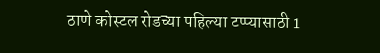ठाणे कोस्टल रोडच्या पहिल्या टप्प्यासाठी 1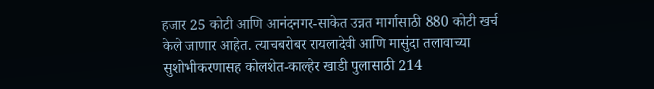हजार 25 कोटी आणि आनंदनगर-साकेत उन्नत मार्गासाठी 880 कोटी खर्च केले जाणार आहेत. त्याचबरोबर रायलादेवी आणि मासुंदा तलावाच्या सुशोभीकरणासह कोलशेत-काल्हेर खाडी पुलासाठी 214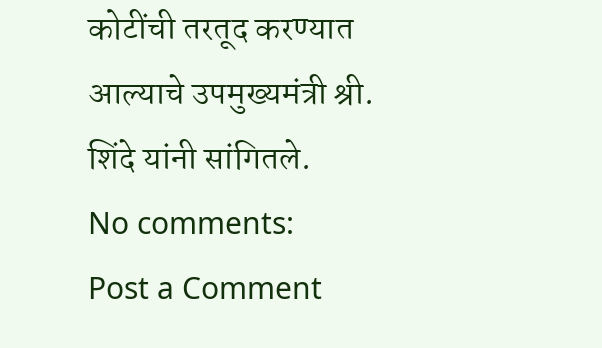कोटींची तरतूद करण्यात आल्याचे उपमुख्यमंत्री श्री. शिंदे यांनी सांगितले.
No comments:
Post a Comment